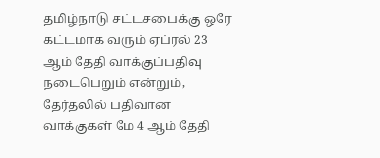தமிழ்நாடு சட்டசபைக்கு ஒரே கட்டமாக வரும் ஏப்ரல் 23 ஆம் தேதி வாக்குப்பதிவு நடைபெறும் என்றும், தேர்தலில் பதிவான வாக்குகள் மே 4 ஆம் தேதி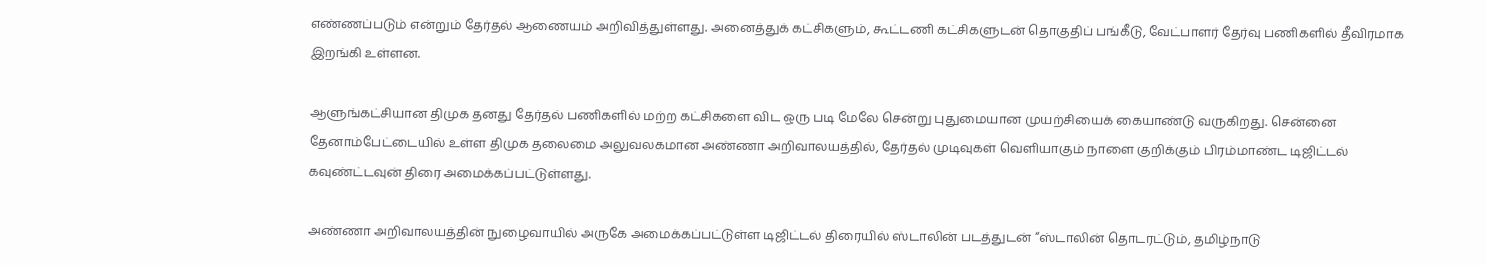எண்ணப்படும் என்றும் தேர்தல் ஆணையம் அறிவித்துள்ளது. அனைத்துக் கட்சிகளும், கூட்டணி கட்சிகளுடன் தொகுதிப் பங்கீடு, வேட்பாளர் தேர்வு பணிகளில் தீவிரமாக இறங்கி உள்ளன.

ஆளுங்கட்சியான திமுக தனது தேர்தல் பணிகளில் மற்ற கட்சிகளை விட ஒரு படி மேலே சென்று புதுமையான முயற்சியைக் கையாண்டு வருகிறது. சென்னை தேனாம்பேட்டையில் உள்ள திமுக தலைமை அலுவலகமான அண்ணா அறிவாலயத்தில், தேர்தல் முடிவுகள் வெளியாகும் நாளை குறிக்கும் பிரம்மாண்ட டிஜிட்டல் கவுண்ட்டவுன் திரை அமைக்கப்பட்டுள்ளது.

அண்ணா அறிவாலயத்தின் நுழைவாயில் அருகே அமைக்கப்பட்டுள்ள டிஜிட்டல் திரையில் ஸ்டாலின் படத்துடன் “ஸ்டாலின் தொடரட்டும், தமிழ்நாடு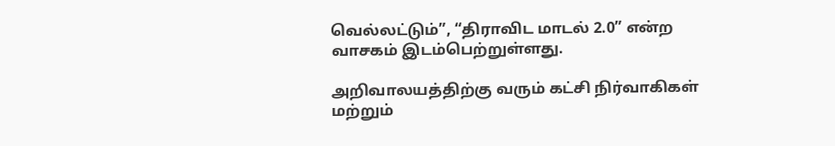வெல்லட்டும்”, “திராவிட மாடல் 2.0” என்ற வாசகம் இடம்பெற்றுள்ளது.

அறிவாலயத்திற்கு வரும் கட்சி நிர்வாகிகள் மற்றும்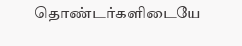தொண்டர்களிடையே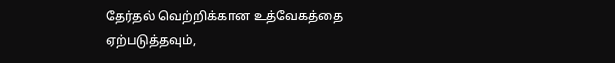தேர்தல் வெற்றிக்கான உத்வேகத்தை ஏற்படுத்தவும்,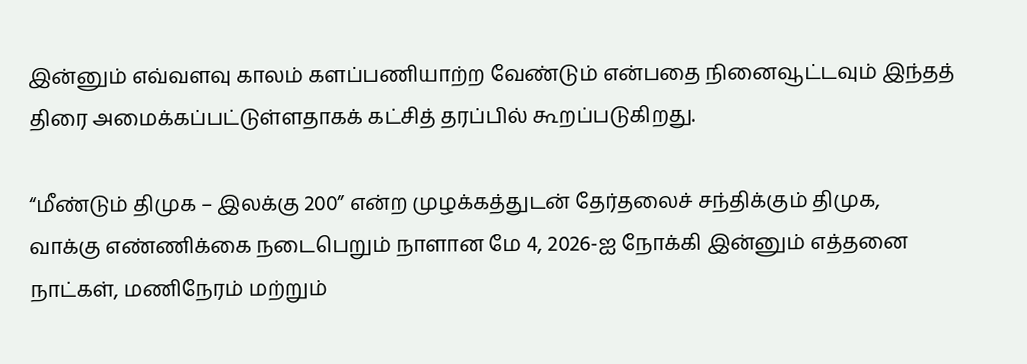இன்னும் எவ்வளவு காலம் களப்பணியாற்ற வேண்டும் என்பதை நினைவூட்டவும் இந்தத் திரை அமைக்கப்பட்டுள்ளதாகக் கட்சித் தரப்பில் கூறப்படுகிறது.

“மீண்டும் திமுக – இலக்கு 200” என்ற முழக்கத்துடன் தேர்தலைச் சந்திக்கும் திமுக, வாக்கு எண்ணிக்கை நடைபெறும் நாளான மே 4, 2026-ஐ நோக்கி இன்னும் எத்தனை நாட்கள், மணிநேரம் மற்றும்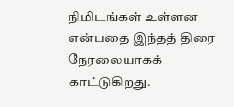நிமிடங்கள் உள்ளன என்பதை இந்தத் திரை நேரலையாகக் காட்டுகிறது.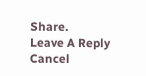Share.
Leave A Reply Cancel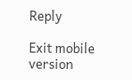Reply

Exit mobile version